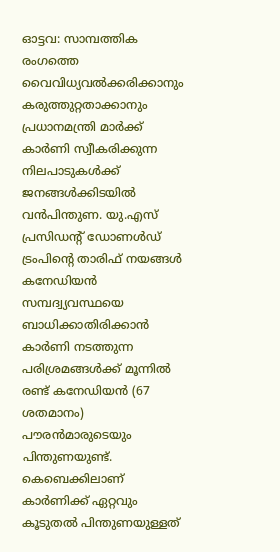ഓട്ടവ: സാമ്പത്തിക രംഗത്തെ വൈവിധ്യവൽക്കരിക്കാനും കരുത്തുറ്റതാക്കാനും പ്രധാനമന്ത്രി മാർക്ക് കാർണി സ്വീകരിക്കുന്ന നിലപാടുകൾക്ക് ജനങ്ങൾക്കിടയിൽ വൻപിന്തുണ. യു.എസ് പ്രസിഡന്റ് ഡോണൾഡ് ട്രംപിന്റെ താരിഫ് നയങ്ങൾ കനേഡിയൻ സമ്പദ്വ്യവസ്ഥയെ ബാധിക്കാതിരിക്കാൻ കാർണി നടത്തുന്ന പരിശ്രമങ്ങൾക്ക് മൂന്നിൽ രണ്ട് കനേഡിയൻ (67 ശതമാനം) പൗരൻമാരുടെയും പിന്തുണയുണ്ട്. കെബെക്കിലാണ് കാർണിക്ക് ഏറ്റവും കൂടുതൽ പിന്തുണയുള്ളത്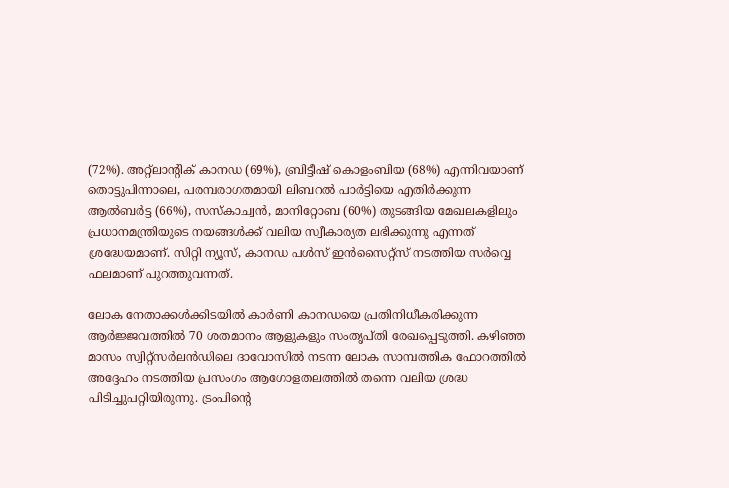(72%). അറ്റ്ലാന്റിക് കാനഡ (69%), ബ്രിട്ടീഷ് കൊളംബിയ (68%) എന്നിവയാണ് തൊട്ടുപിന്നാലെ, പരമ്പരാഗതമായി ലിബറൽ പാർട്ടിയെ എതിർക്കുന്ന ആൽബർട്ട (66%), സസ്കാച്വൻ, മാനിറ്റോബ (60%) തുടങ്ങിയ മേഖലകളിലും പ്രധാനമന്ത്രിയുടെ നയങ്ങൾക്ക് വലിയ സ്വീകാര്യത ലഭിക്കുന്നു എന്നത് ശ്രദ്ധേയമാണ്. സിറ്റി ന്യൂസ്, കാനഡ പൾസ് ഇൻസൈറ്റ്സ് നടത്തിയ സർവ്വെ ഫലമാണ് പുറത്തുവന്നത്.

ലോക നേതാക്കൾക്കിടയിൽ കാർണി കാനഡയെ പ്രതിനിധീകരിക്കുന്ന ആർജ്ജവത്തിൽ 70 ശതമാനം ആളുകളും സംതൃപ്തി രേഖപ്പെടുത്തി. കഴിഞ്ഞ മാസം സ്വിറ്റ്സർലൻഡിലെ ദാവോസിൽ നടന്ന ലോക സാമ്പത്തിക ഫോറത്തിൽ അദ്ദേഹം നടത്തിയ പ്രസംഗം ആഗോളതലത്തിൽ തന്നെ വലിയ ശ്രദ്ധ പിടിച്ചുപറ്റിയിരുന്നു. ട്രംപിന്റെ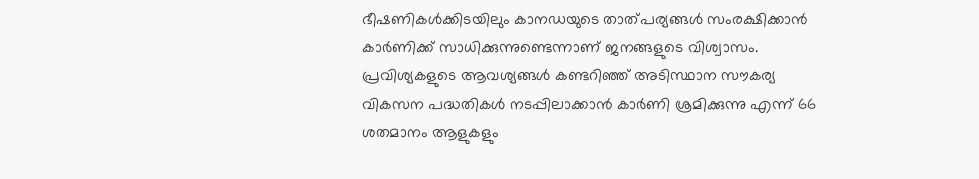ഭീഷണികൾക്കിടയിലും കാനഡയുടെ താത്പര്യങ്ങൾ സംരക്ഷിക്കാൻ കാർണിക്ക് സാധിക്കുന്നുണ്ടെന്നാണ് ജനങ്ങളുടെ വിശ്വാസം. പ്രവിശ്യകളുടെ ആവശ്യങ്ങൾ കണ്ടറിഞ്ഞ് അടിസ്ഥാന സൗകര്യ വികസന പദ്ധതികൾ നടപ്പിലാക്കാൻ കാർണി ശ്രമിക്കുന്നു എന്ന് 66 ശതമാനം ആളുകളും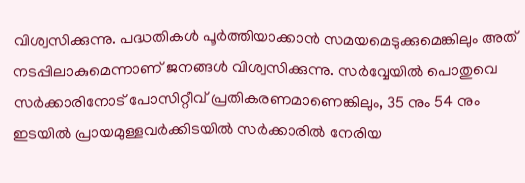വിശ്വസിക്കുന്നു. പദ്ധതികൾ പൂർത്തിയാക്കാൻ സമയമെടുക്കുമെങ്കിലും അത് നടപ്പിലാകുമെന്നാണ് ജനങ്ങൾ വിശ്വസിക്കുന്നു. സർവ്വേയിൽ പൊതുവെ സർക്കാരിനോട് പോസിറ്റീവ് പ്രതികരണമാണെങ്കിലും, 35 നും 54 നും ഇടയിൽ പ്രായമുള്ളവർക്കിടയിൽ സർക്കാരിൽ നേരിയ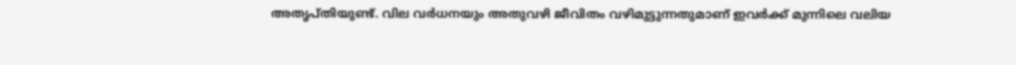അതൃപ്തിയുണ്ട്. വില വർധനയും അതുവഴി ജീവിതം വഴിമുട്ടുന്നതുമാണ് ഇവർക്ക് മുന്നിലെ വലിയ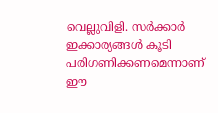വെല്ലുവിളി. സർക്കാർ ഇക്കാര്യങ്ങൾ കൂടി പരിഗണിക്കണമെന്നാണ് ഈ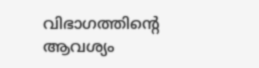വിഭാഗത്തിൻ്റെ ആവശ്യം